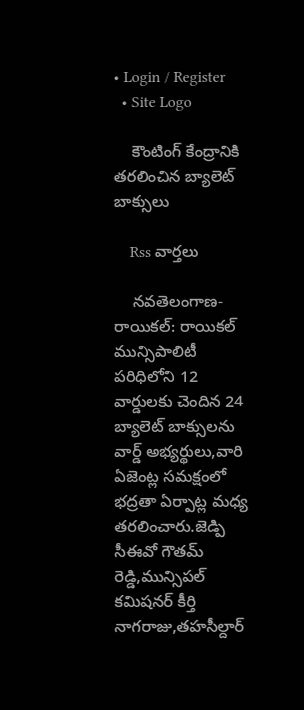• Login / Register
  • Site Logo

    కౌంటింగ్ కేంద్రానికి తరలించిన బ్యాలెట్ బాక్సులు

    Rss వార్తలు

    నవతెలంగాణ-రాయికల్: రాయికల్ మున్సిపాలిటీ పరిధిలోని 12 వార్డులకు చెందిన 24 బ్యాలెట్ బాక్సులను వార్డ్ అభ్యర్థులు,వారి ఏజెంట్ల సమక్షంలో భద్రతా ఏర్పాట్ల మధ్య తరలించారు.జెడ్పి సీఈవో గౌతమ్ రెడ్డి,మున్సిపల్ కమిషనర్ కీర్తి నాగరాజు,తహసీల్దార్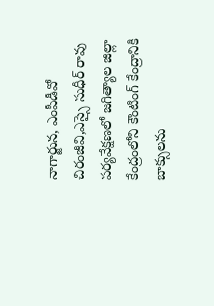నాగార్జున, ఎంపీడీవో చిరంజీవి,ఎస్సై సుధీర్ రావు పర్యవేక్షణలో జగిత్యాల జిల్లా కేంద్రంలోని కౌంటింగ్ కేంద్రానికి బాక్సులను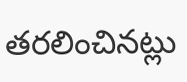తరలించినట్లు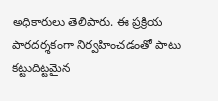అధికారులు తెలిపారు. ఈ ప్రక్రియ పారదర్శకంగా నిర్వహించడంతో పాటు కట్టుదిట్టమైన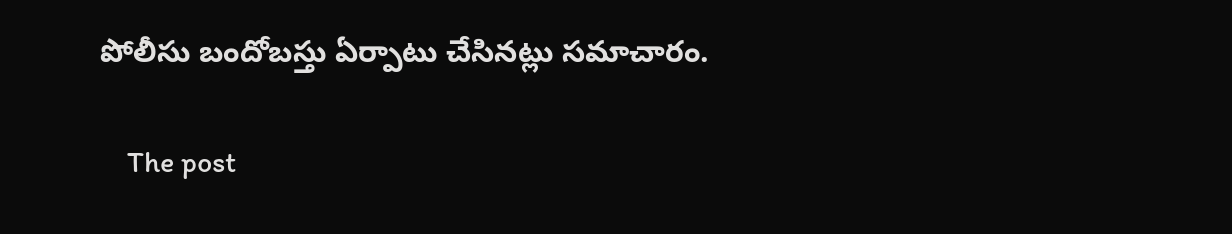పోలీసు బందోబస్తు ఏర్పాటు చేసినట్లు సమాచారం.

    The post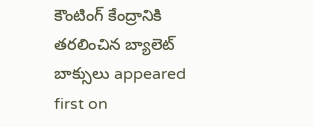కౌంటింగ్ కేంద్రానికి తరలించిన బ్యాలెట్ బాక్సులు appeared first on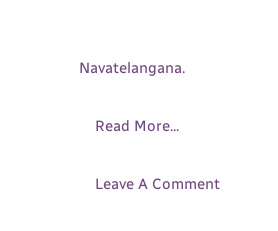Navatelangana.

    Read More...

    Leave A Comment